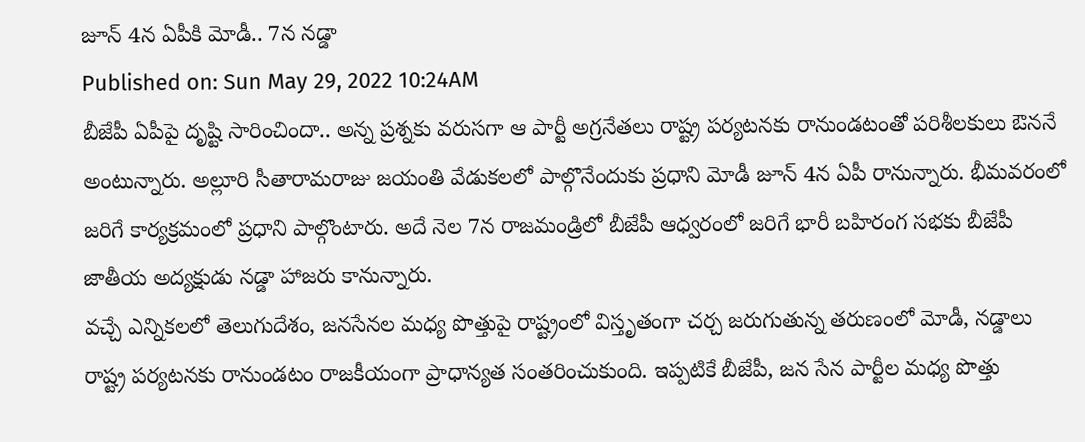జూన్ 4న ఏపీకి మోడీ.. 7న నడ్డా
Published on: Sun May 29, 2022 10:24AM
బీజేపీ ఏపీపై దృష్టి సారించిందా.. అన్న ప్రశ్నకు వరుసగా ఆ పార్టీ అగ్రనేతలు రాష్ట్ర పర్యటనకు రానుండటంతో పరిశీలకులు ఔననే అంటున్నారు. అల్లూరి సీతారామరాజు జయంతి వేడుకలలో పాల్గొనేందుకు ప్రధాని మోడీ జూన్ 4న ఏపీ రానున్నారు. భీమవరంలో జరిగే కార్యక్రమంలో ప్రధాని పాల్గొంటారు. అదే నెల 7న రాజమండ్రిలో బీజేపీ ఆధ్వరంలో జరిగే భారీ బహిరంగ సభకు బీజేపీ జాతీయ అద్యక్షుడు నడ్డా హాజరు కానున్నారు.
వచ్చే ఎన్నికలలో తెలుగుదేశం, జనసేనల మధ్య పొత్తుపై రాష్ట్రంలో విస్తృతంగా చర్చ జరుగుతున్న తరుణంలో మోడీ, నడ్డాలు రాష్ట్ర పర్యటనకు రానుండటం రాజకీయంగా ప్రాధాన్యత సంతరించుకుంది. ఇప్పటికే బీజేపీ, జన సేన పార్టీల మధ్య పొత్తు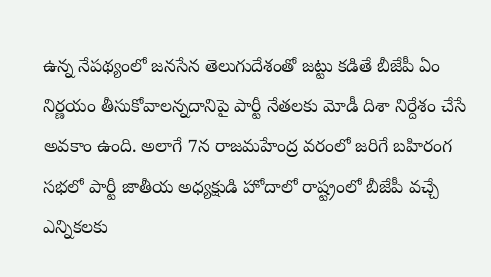ఉన్న నేపథ్యంలో జనసేన తెలుగుదేశంతో జట్టు కడితే బీజేపీ ఏం నిర్ణయం తీసుకోవాలన్నదానిపై పార్టీ నేతలకు మోడీ దిశా నిర్దేశం చేసే అవకాం ఉంది. అలాగే 7న రాజమహేంద్ర వరంలో జరిగే బహిరంగ సభలో పార్టీ జాతీయ అధ్యక్షుడి హోదాలో రాష్ట్రంలో బీజేపీ వచ్చే ఎన్నికలకు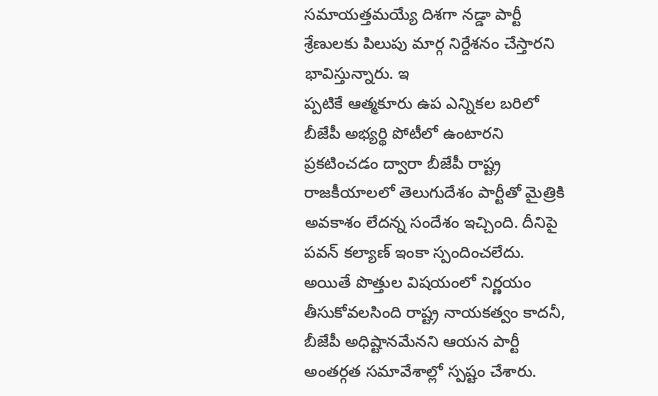సమాయత్తమయ్యే దిశగా నడ్డా పార్టీ శ్రేణులకు పిలుపు మార్గ నిర్దేశనం చేస్తారని భావిస్తున్నారు. ఇ
ప్పటికే ఆత్మకూరు ఉప ఎన్నికల బరిలో బీజేపీ అభ్యర్థి పోటీలో ఉంటారని ప్రకటించడం ద్వారా బీజేపీ రాష్ట్ర రాజకీయాలలో తెలుగుదేశం పార్టీతో మైత్రికి అవకాశం లేదన్న సందేశం ఇచ్చింది. దీనిపై పవన్ కల్యాణ్ ఇంకా స్పందించలేదు. అయితే పొత్తుల విషయంలో నిర్ణయం తీసుకోవలసింది రాష్ట్ర నాయకత్వం కాదనీ, బీజేపీ అధిష్టానమేనని ఆయన పార్టీ అంతర్గత సమావేశాల్లో స్పష్టం చేశారు.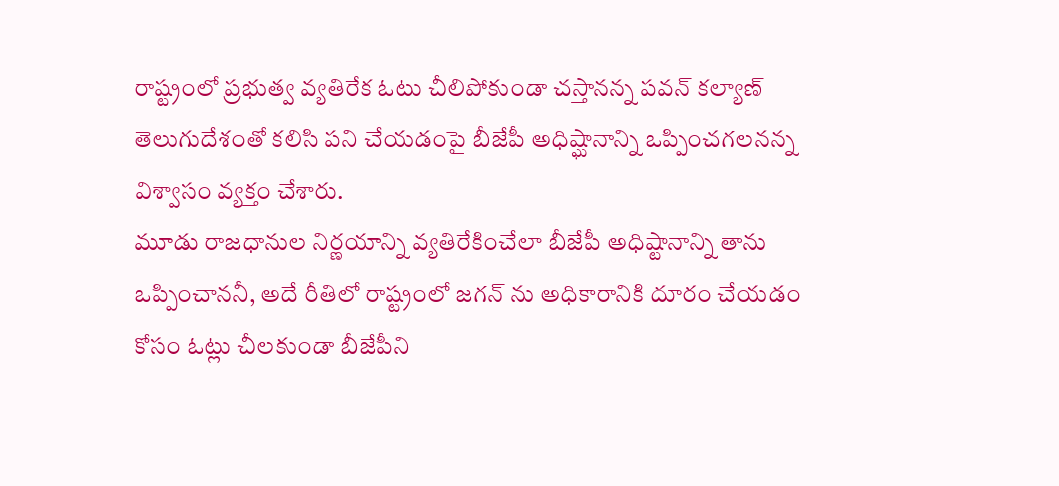రాష్ట్రంలో ప్రభుత్వ వ్యతిరేక ఓటు చీలిపోకుండా చస్తానన్న పవన్ కల్యాణ్ తెలుగుదేశంతో కలిసి పని చేయడంపై బీజేపీ అధిష్ఘానాన్ని ఒప్పించగలనన్న విశ్వాసం వ్యక్తం చేశారు.
మూడు రాజధానుల నిర్ణయాన్ని వ్యతిరేకించేలా బీజేపీ అధిష్టానాన్ని తాను ఒప్పించాననీ, అదే రీతిలో రాష్ట్రంలో జగన్ ను అధికారానికి దూరం చేయడం కోసం ఓట్లు చీలకుండా బీజేపీని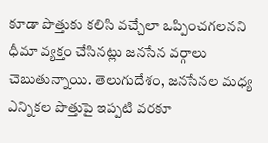కూడా పొత్తుకు కలిసి వచ్చేలా ఒప్పించగలనని ధీమా వ్యక్తం చేసినట్లు జనసేన వర్గాలు చెబుతున్నాయి. తెలుగుదేశం, జనసేనల మధ్య ఎన్నికల పొత్తుపై ఇప్పటి వరకూ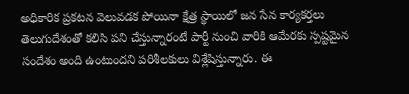అధికారిక ప్రకటన వెలువడక పోయినా క్షేత్ర స్థాయిలో జన సేన కార్యకర్తలు తెలుగుదేశంతో కలిసి పని చేస్తున్నారంటే పార్టీ నుంచి వారికి ఆమేరకు స్పష్టమైన సందేశం అంది ఉంటుందని పరిశీలకులు విశ్లేషిస్తున్నారు. ఈ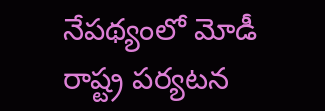నేపథ్యంలో మోడీ రాష్ట్ర పర్యటన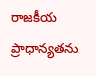రాజకీయ ప్రాధాన్యతను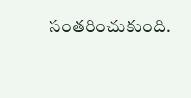సంతరించుకుంది.